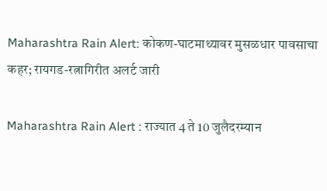Maharashtra Rain Alert: कोकण-घाटमाथ्यावर मुसळधार पावसाचा कहर; रायगड-रत्नागिरीत अलर्ट जारी

Maharashtra Rain Alert : राज्यात 4 ते 10 जुलैदरम्यान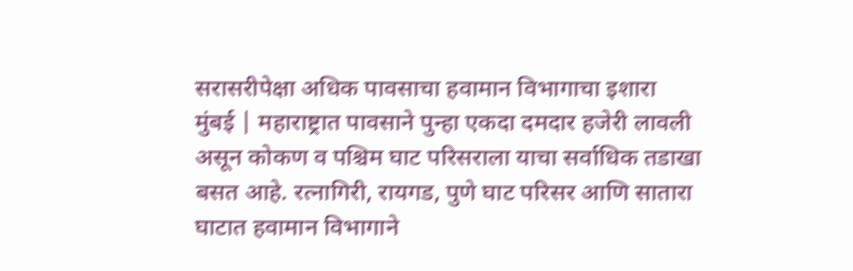सरासरीपेक्षा अधिक पावसाचा हवामान विभागाचा इशारा
मुंबई | महाराष्ट्रात पावसाने पुन्हा एकदा दमदार हजेरी लावली असून कोकण व पश्चिम घाट परिसराला याचा सर्वाधिक तडाखा बसत आहे. रत्नागिरी, रायगड, पुणे घाट परिसर आणि सातारा घाटात हवामान विभागाने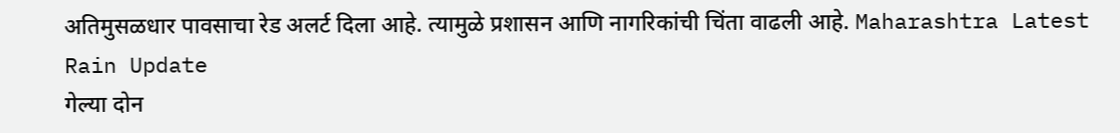अतिमुसळधार पावसाचा रेड अलर्ट दिला आहे. त्यामुळे प्रशासन आणि नागरिकांची चिंता वाढली आहे. Maharashtra Latest Rain Update
गेल्या दोन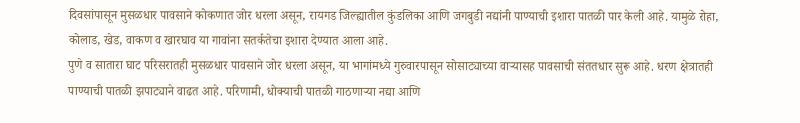दिवसांपासून मुसळधार पावसाने कोकणात जोर धरला असून, रायगड जिल्ह्यातील कुंडलिका आणि जगबुडी नद्यांनी पाण्याची इशारा पातळी पार केली आहे. यामुळे रोहा, कोलाड, खेड, वाकण व खारघाव या गावांना सतर्कतेचा इशारा देण्यात आला आहे.
पुणे व सातारा घाट परिसरातही मुसळधार पावसाने जोर धरला असून, या भागांमध्ये गुरुवारपासून सोसाट्याच्या वाऱ्यासह पावसाची संततधार सुरू आहे. धरण क्षेत्रातही पाण्याची पातळी झपाट्याने वाढत आहे. परिणामी, धोक्याची पातळी गाठणाऱ्या नद्या आणि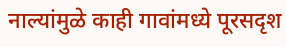नाल्यांमुळे काही गावांमध्ये पूरसदृश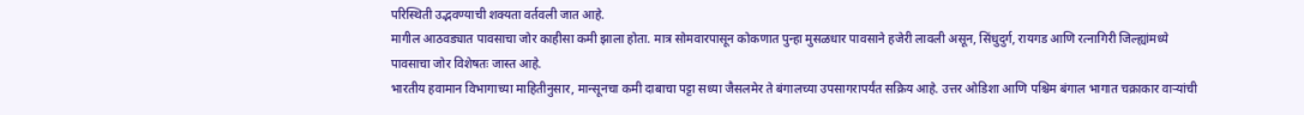परिस्थिती उद्भवण्याची शक्यता वर्तवली जात आहे.
मागील आठवड्यात पावसाचा जोर काहीसा कमी झाला होता. मात्र सोमवारपासून कोकणात पुन्हा मुसळधार पावसाने हजेरी लावली असून, सिंधुदुर्ग, रायगड आणि रत्नागिरी जिल्ह्यांमध्ये पावसाचा जोर विशेषतः जास्त आहे.
भारतीय हवामान विभागाच्या माहितीनुसार, मान्सूनचा कमी दाबाचा पट्टा सध्या जैसलमेर ते बंगालच्या उपसागरापर्यंत सक्रिय आहे. उत्तर ओडिशा आणि पश्चिम बंगाल भागात चक्राकार वाऱ्यांची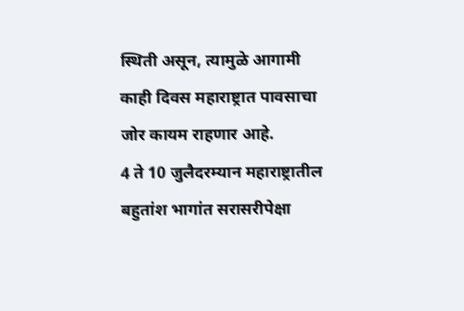स्थिती असून, त्यामुळे आगामी काही दिवस महाराष्ट्रात पावसाचा जोर कायम राहणार आहे.
4 ते 10 जुलैदरम्यान महाराष्ट्रातील बहुतांश भागांत सरासरीपेक्षा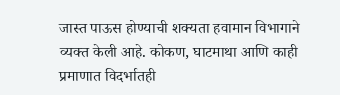जास्त पाऊस होण्याची शक्यता हवामान विभागाने व्यक्त केली आहे. कोकण, घाटमाथा आणि काही प्रमाणात विदर्भातही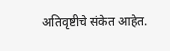अतिवृष्टीचे संकेत आहेत.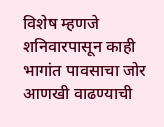विशेष म्हणजे शनिवारपासून काही भागांत पावसाचा जोर आणखी वाढण्याची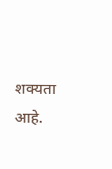शक्यता आहे.